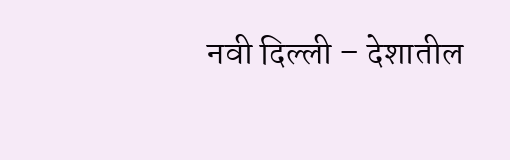नवी दिल्ली – देशातील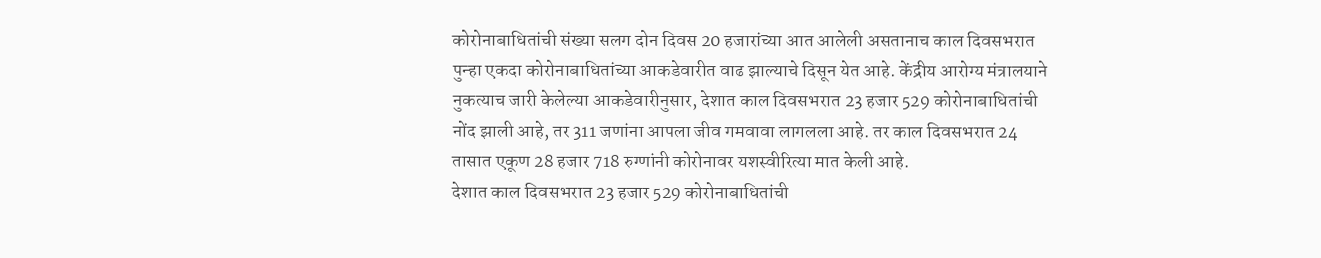कोरोनाबाधितांची संख्या सलग दोन दिवस 20 हजारांच्या आत आलेली असतानाच काल दिवसभरात पुन्हा एकदा कोरोनाबाधितांच्या आकडेवारीत वाढ झाल्याचे दिसून येत आहे. केंद्रीय आरोग्य मंत्रालयाने नुकत्याच जारी केलेल्या आकडेवारीनुसार, देशात काल दिवसभरात 23 हजार 529 कोरोनाबाधितांची नोंद झाली आहे, तर 311 जणांना आपला जीव गमवावा लागलला आहे. तर काल दिवसभरात 24 तासात एकूण 28 हजार 718 रुग्णांनी कोरोनावर यशस्वीरित्या मात केली आहे.
देशात काल दिवसभरात 23 हजार 529 कोरोनाबाधितांची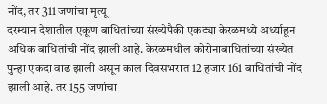नोंद, तर 311 जणांचा मृत्यू
दरम्यान देशातील एकूण बाधितांच्या संख्येपैकी एकट्या केरळमध्ये अर्ध्याहून अधिक बाधितांची नोंद झाली आहे. केरळमधील कोरोनाबाधितांच्या संख्येत पुन्हा एकदा वाढ झाली असून काल दिवसभरात 12 हजार 161 बाधितांची नोंद झाली आहे. तर 155 जणांचा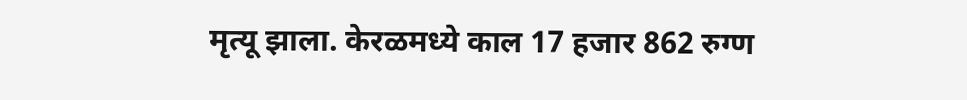मृत्यू झाला. केरळमध्ये काल 17 हजार 862 रुग्ण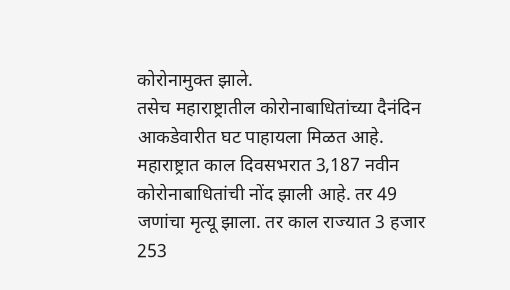कोरोनामुक्त झाले.
तसेच महाराष्ट्रातील कोरोनाबाधितांच्या दैनंदिन आकडेवारीत घट पाहायला मिळत आहे. महाराष्ट्रात काल दिवसभरात 3,187 नवीन कोरोनाबाधितांची नोंद झाली आहे. तर 49 जणांचा मृत्यू झाला. तर काल राज्यात 3 हजार 253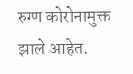रुग्ण कोरोनामुक्त झाले आहेत.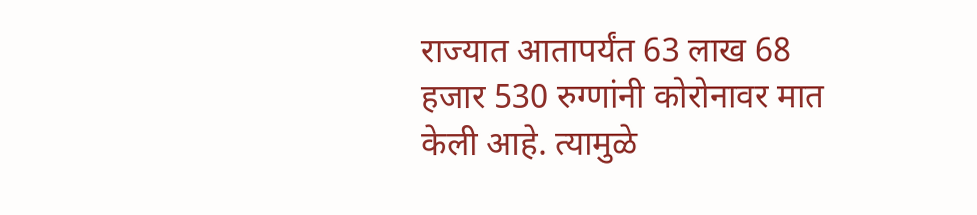राज्यात आतापर्यंत 63 लाख 68 हजार 530 रुग्णांनी कोरोनावर मात केली आहे. त्यामुळे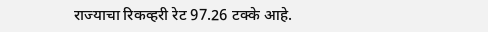राज्याचा रिकव्हरी रेट 97.26 टक्के आहे.